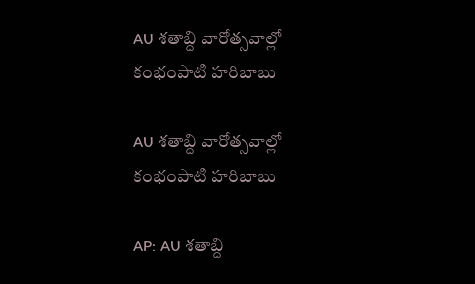AU శతాబ్ది వారోత్సవాల్లో కంభంపాటి హరిబాబు

AU శతాబ్ది వారోత్సవాల్లో కంభంపాటి హరిబాబు

AP: AU శతాబ్ది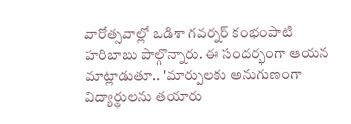వారోత్సవాల్లో ఒడిశా గవర్నర్ కంభంపాటి హరిబాబు పాల్గొన్నారు. ఈ సందర్భంగా ఆయన మాట్లాడుతూ.. 'మార్పులకు అనుగుణంగా విద్యార్థులను తయారు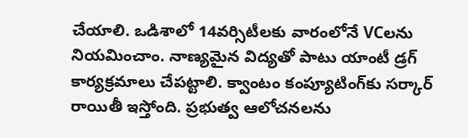చేయాలి. ఒడిశాలో 14వర్సిటీలకు వారంలోనే VCలను నియమించాం. నాణ్యమైన విద్యతో పాటు యాంటీ డ్రగ్ కార్యక్రమాలు చేపట్టాలి. క్వాంటం కంప్యూటింగ్‌కు సర్కార్ రాయితీ ఇస్తోంది. ప్రభుత్వ ఆలోచనలను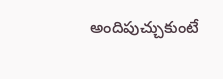అందిపుచ్చుకుంటే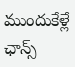ముందుకేళ్లే ఛాన్స్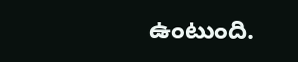ఉంటుంది.